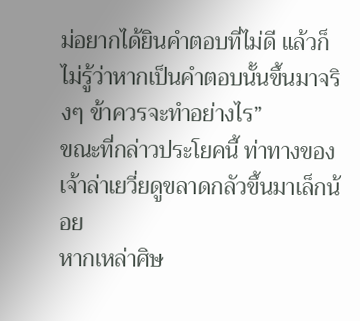ม่อยากได้ยินคำตอบที่ไม่ดี แล้วก็ไม่รู้ว่าหากเป็นคำตอบนั้นขึ้นมาจริงๆ ข้าควรจะทำอย่างไร”
ขณะที่กล่าวประโยคนี้ ท่าทางของเจ้าล่าเยวี่ยดูขลาดกลัวขึ้นมาเล็กน้อย
หากเหล่าศิษ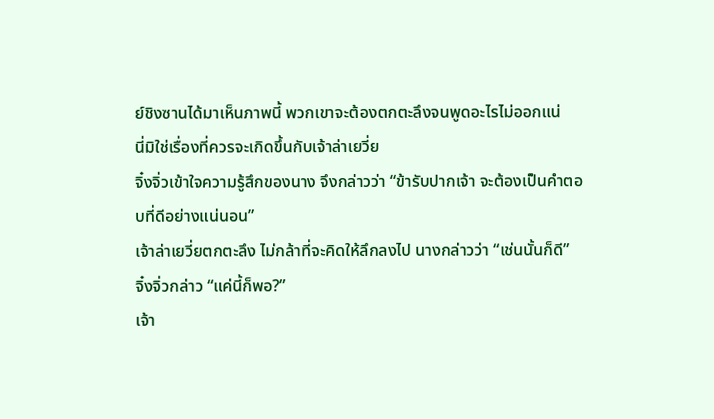ย์ชิงซานได้มาเห็นภาพนี้ พวกเขาจะต้องตกตะลึงจนพูดอะไรไม่ออกแน่
นี่มิใช่เรื่องที่ควรจะเกิดขึ้นกับเจ้าล่าเยวี่ย
จิ๋งจิ่วเข้าใจความรู้สึกของนาง จึงกล่าวว่า “ข้ารับปากเจ้า จะต้องเป็นคำตอบที่ดีอย่างแน่นอน”
เจ้าล่าเยวี่ยตกตะลึง ไม่กล้าที่จะคิดให้ลึกลงไป นางกล่าวว่า “เช่นนั้นก็ดี”
จิ๋งจิ่วกล่าว “แค่นี้ก็พอ?”
เจ้า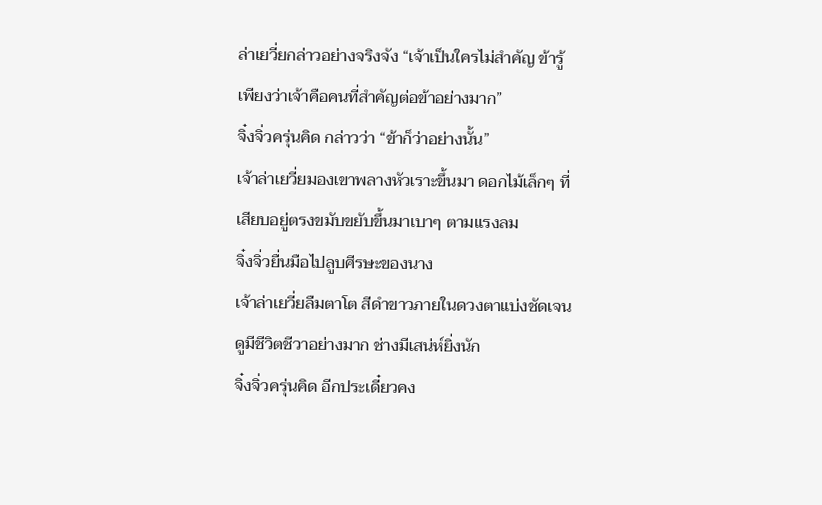ล่าเยวี่ยกล่าวอย่างจริงจัง “เจ้าเป็นใครไม่สำคัญ ข้ารู้เพียงว่าเจ้าคือคนที่สำคัญต่อข้าอย่างมาก”
จิ๋งจิ่วครุ่นคิด กล่าวว่า “ข้าก็ว่าอย่างนั้น”
เจ้าล่าเยวี่ยมองเขาพลางหัวเราะขึ้นมา ดอกไม้เล็กๆ ที่เสียบอยู่ตรงขมับขยับขึ้นมาเบาๆ ตามแรงลม
จิ๋งจิ่วยื่นมือไปลูบศีรษะของนาง
เจ้าล่าเยวี่ยลืมตาโต สีดำขาวภายในดวงตาแบ่งชัดเจน ดูมีชีวิตชีวาอย่างมาก ช่างมีเสน่ห์ยิ่งนัก
จิ๋งจิ่วครุ่นคิด อีกประเดี๋ยวคง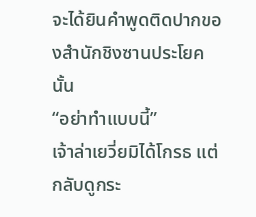จะได้ยินคำพูดติดปากของสำนักชิงซานประโยคนั้น
“อย่าทำแบบนี้”
เจ้าล่าเยวี่ยมิได้โกรธ แต่กลับดูกระ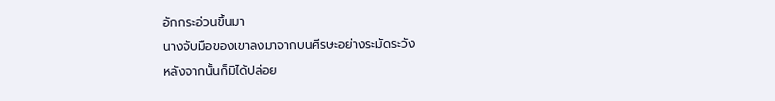อักกระอ่วนขึ้นมา
นางจับมือของเขาลงมาจากบนศีรษะอย่างระมัดระวัง
หลังจากนั้นก็มิได้ปล่อย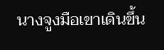นางจูงมือเขาเดินขึ้น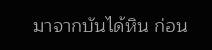มาจากบันได้หิน ก่อน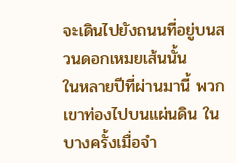จะเดินไปยังถนนที่อยู่บนสวนดอกเหมยเส้นนั้น
ในหลายปีที่ผ่านมานี้ พวกเขาท่องไปบนแผ่นดิน ในบางครั้งเมื่อจำ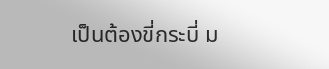เป็นต้องขี่กระบี่ ม